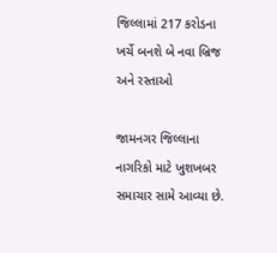જિલ્લામાં 217 કરોડના ખર્ચે બનશે બે નવા બ્રિજ અને રસ્તાઓ

જામનગર જિલ્લાના નાગરિકો માટે ખુશખબર સમાચાર સામે આવ્યા છે.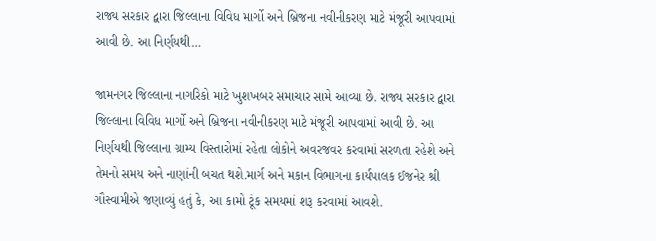રાજ્ય સરકાર દ્વારા જિલ્લાના વિવિધ માર્ગો અને બ્રિજના નવીનીકરણ માટે મંજૂરી આપવામાં આવી છે. આ નિર્ણયથી…

જામનગર જિલ્લાના નાગરિકો માટે ખુશખબર સમાચાર સામે આવ્યા છે. રાજ્ય સરકાર દ્વારા જિલ્લાના વિવિધ માર્ગો અને બ્રિજના નવીનીકરણ માટે મંજૂરી આપવામાં આવી છે. આ નિર્ણયથી જિલ્લાના ગ્રામ્ય વિસ્તારોમાં રહેતા લોકોને અવરજવર કરવામાં સરળતા રહેશે અને તેમનો સમય અને નાણાંની બચત થશે.માર્ગ અને મકાન વિભાગના કાર્યપાલક ઈજનેર શ્રી ગૌસ્વામીએ જણાવ્યું હતું કે, આ કામો ટૂંક સમયમાં શરૂ કરવામાં આવશે.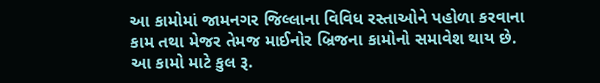આ કામોમાં જામનગર જિલ્લાના વિવિધ રસ્તાઓને પહોળા કરવાના કામ તથા મેજર તેમજ માઈનોર બ્રિજના કામોનો સમાવેશ થાય છે. આ કામો માટે કુલ રૂ.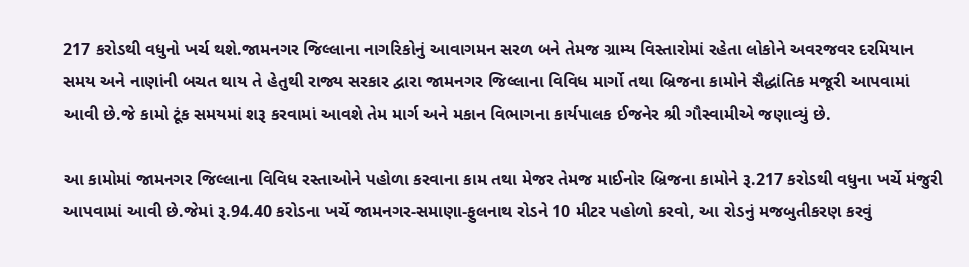217 કરોડથી વધુનો ખર્ચ થશે.જામનગર જિલ્લાના નાગરિકોનું આવાગમન સરળ બને તેમજ ગ્રામ્ય વિસ્તારોમાં રહેતા લોકોને અવરજવર દરમિયાન સમય અને નાણાંની બચત થાય તે હેતુથી રાજ્ય સરકાર દ્વારા જામનગર જિલ્લાના વિવિધ માર્ગો તથા બ્રિજના કામોને સૈદ્ધાંતિક મજૂરી આપવામાં આવી છે.જે કામો ટૂંક સમયમાં શરૂ કરવામાં આવશે તેમ માર્ગ અને મકાન વિભાગના કાર્યપાલક ઈજનેર શ્રી ગૌસ્વામીએ જણાવ્યું છે.

આ કામોમાં જામનગર જિલ્લાના વિવિધ રસ્તાઓને પહોળા કરવાના કામ તથા મેજર તેમજ માઈનોર બ્રિજના કામોને રૂ.217 કરોડથી વધુના ખર્ચે મંજુરી આપવામાં આવી છે.જેમાં રૂ.94.40 કરોડના ખર્ચે જામનગર-સમાણા-ફુલનાથ રોડને 10 મીટર પહોળો કરવો, આ રોડનું મજબુતીકરણ કરવું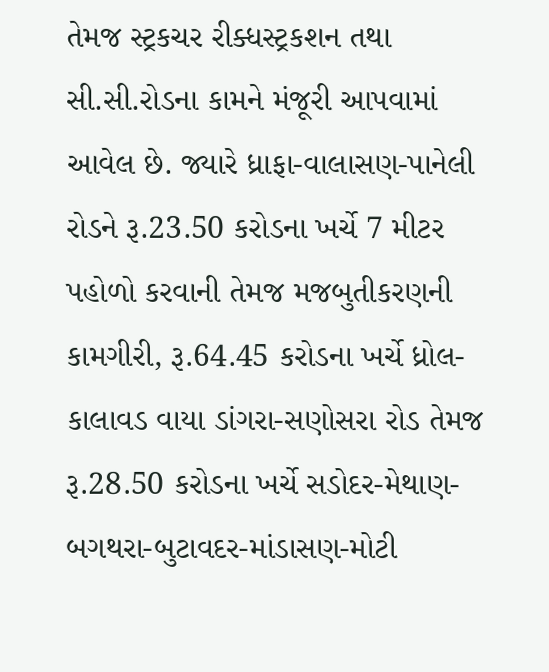તેમજ સ્ટ્રકચર રીક્ધસ્ટ્રકશન તથા સી.સી.રોડના કામને મંજૂરી આપવામાં આવેલ છે. જ્યારે ધ્રાફા-વાલાસણ-પાનેલી રોડને રૂ.23.50 કરોડના ખર્ચે 7 મીટર પહોળો કરવાની તેમજ મજબુતીકરણની કામગીરી, રૂ.64.45 કરોડના ખર્ચે ધ્રોલ-કાલાવડ વાયા ડાંગરા-સણોસરા રોડ તેમજ રૂ.28.50 કરોડના ખર્ચે સડોદર-મેથાણ-બગથરા-બુટાવદર-માંડાસણ-મોટી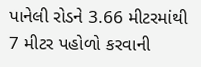પાનેલી રોડને 3.66 મીટરમાંથી 7 મીટર પહોળો કરવાની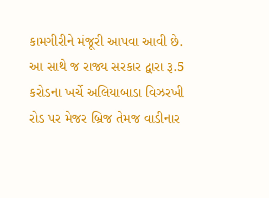કામગીરીને મંજૂરી આપવા આવી છે. આ સાથે જ રાજ્ય સરકાર દ્વારા રૂ.5 કરોડના ખર્ચે અલિયાબાડા વિઝરખી રોડ પર મેજર બ્રિજ તેમજ વાડીનાર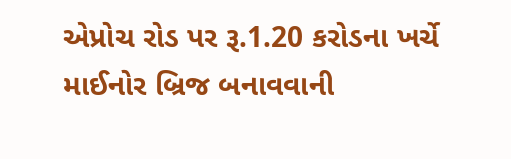એપ્રોચ રોડ પર રૂ.1.20 કરોડના ખર્ચે માઈનોર બ્રિજ બનાવવાની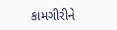કામગીરીને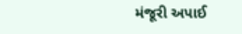મંજૂરી અપાઈ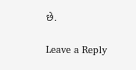છે.

Leave a Reply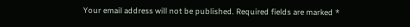Your email address will not be published. Required fields are marked *